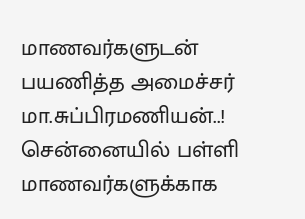மாணவர்களுடன் பயணித்த அமைச்சர் மா.சுப்பிரமணியன்..!
சென்னையில் பள்ளி மாணவர்களுக்காக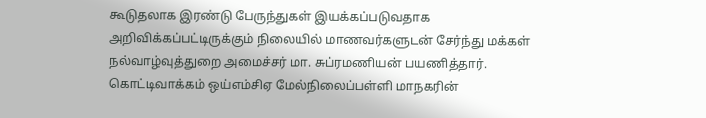கூடுதலாக இரண்டு பேருந்துகள் இயக்கப்படுவதாக அறிவிக்கப்பட்டிருக்கும் நிலையில் மாணவர்களுடன் சேர்ந்து மக்கள் நல்வாழ்வுத்துறை அமைச்சர் மா. சுப்ரமணியன் பயணித்தார்.
கொட்டிவாக்கம் ஒய்எம்சிஏ மேல்நிலைப்பள்ளி மாநகரின்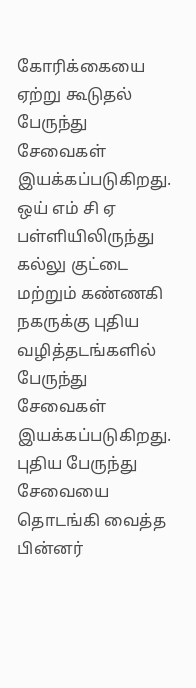கோரிக்கையை ஏற்று கூடுதல் பேருந்து சேவைகள் இயக்கப்படுகிறது. ஒய் எம் சி ஏ பள்ளியிலிருந்து கல்லு குட்டை மற்றும் கண்ணகி நகருக்கு புதிய வழித்தடங்களில் பேருந்து சேவைகள் இயக்கப்படுகிறது. புதிய பேருந்து சேவையை தொடங்கி வைத்த பின்னர்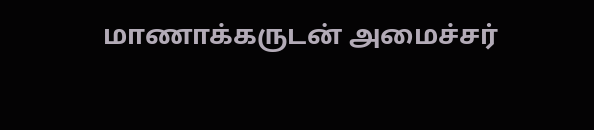மாணாக்கருடன் அமைச்சர்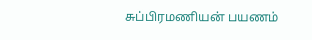சுப்பிரமணியன் பயணம்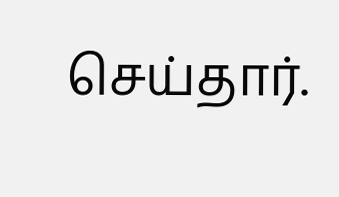செய்தார்.